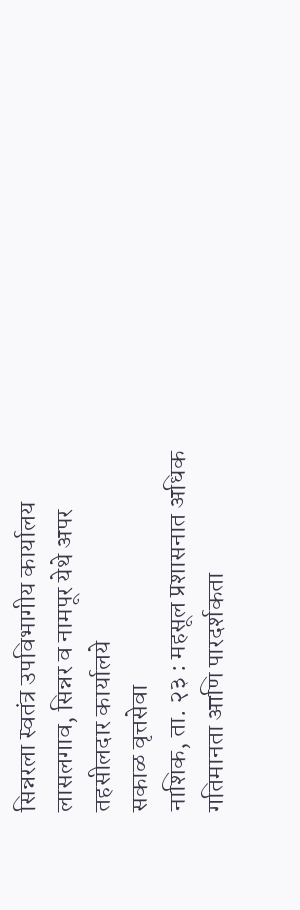सिन्नरला स्वतंत्र उपविभागीय कार्यालय
लासलगाव, सिन्नर व नामपूर येथे अपर तहसीलदार कार्यालये
सकाळ वृत्तसेवा
नाशिक, ता. २३ : महसूल प्रशासनात अधिक गतिमानता आणि पारदर्शकता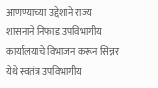आणण्याच्या उद्देशाने राज्य शासनाने निफाड उपविभागीय कार्यालयाचे विभाजन करून सिन्नर येथे स्वतंत्र उपविभागीय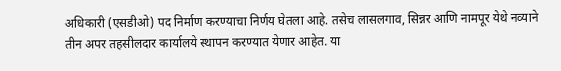अधिकारी (एसडीओ) पद निर्माण करण्याचा निर्णय घेतला आहे. तसेच लासलगाव, सिन्नर आणि नामपूर येथे नव्याने तीन अपर तहसीलदार कार्यालये स्थापन करण्यात येणार आहेत. या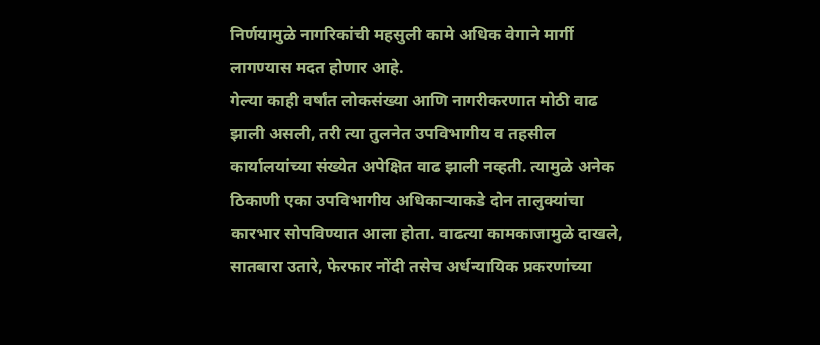निर्णयामुळे नागरिकांची महसुली कामे अधिक वेगाने मार्गी लागण्यास मदत होणार आहे.
गेल्या काही वर्षांत लोकसंख्या आणि नागरीकरणात मोठी वाढ झाली असली, तरी त्या तुलनेत उपविभागीय व तहसील कार्यालयांच्या संख्येत अपेक्षित वाढ झाली नव्हती. त्यामुळे अनेक ठिकाणी एका उपविभागीय अधिकाऱ्याकडे दोन तालुक्यांचा कारभार सोपविण्यात आला होता. वाढत्या कामकाजामुळे दाखले, सातबारा उतारे, फेरफार नोंदी तसेच अर्धन्यायिक प्रकरणांच्या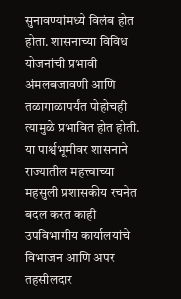सुनावण्यांमध्ये विलंब होत होता. शासनाच्या विविध योजनांची प्रभावी अंमलबजावणी आणि तळागाळापर्यंत पोहोचही त्यामुळे प्रभावित होत होती.
या पार्श्वभूमीवर शासनाने राज्यातील महत्त्वाच्या महसुली प्रशासकीय रचनेत बदल करत काही उपविभागीय कार्यालयांचे विभाजन आणि अपर तहसीलदार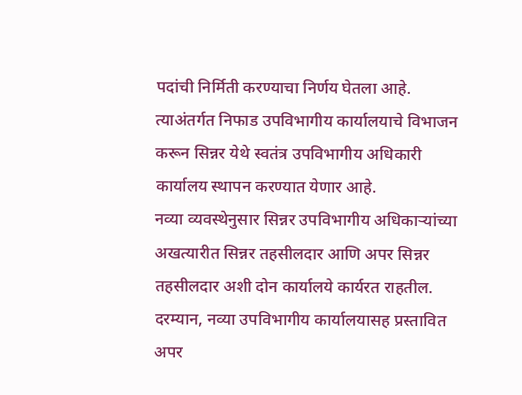पदांची निर्मिती करण्याचा निर्णय घेतला आहे. त्याअंतर्गत निफाड उपविभागीय कार्यालयाचे विभाजन करून सिन्नर येथे स्वतंत्र उपविभागीय अधिकारी कार्यालय स्थापन करण्यात येणार आहे.
नव्या व्यवस्थेनुसार सिन्नर उपविभागीय अधिकाऱ्यांच्या अखत्यारीत सिन्नर तहसीलदार आणि अपर सिन्नर तहसीलदार अशी दोन कार्यालये कार्यरत राहतील. दरम्यान, नव्या उपविभागीय कार्यालयासह प्रस्तावित अपर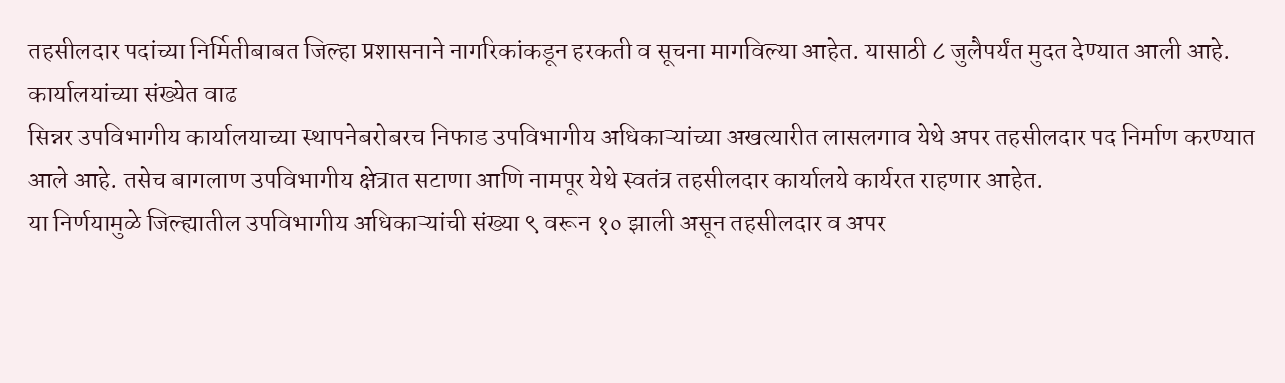तहसीलदार पदांच्या निर्मितीबाबत जिल्हा प्रशासनाने नागरिकांकडून हरकती व सूचना मागविल्या आहेत. यासाठी ८ जुलैपर्यंत मुदत देण्यात आली आहे.
कार्यालयांच्या संख्येत वाढ
सिन्नर उपविभागीय कार्यालयाच्या स्थापनेबरोबरच निफाड उपविभागीय अधिकाऱ्यांच्या अखत्यारीत लासलगाव येथे अपर तहसीलदार पद निर्माण करण्यात आले आहे. तसेच बागलाण उपविभागीय क्षेत्रात सटाणा आणि नामपूर येथे स्वतंत्र तहसीलदार कार्यालये कार्यरत राहणार आहेत.
या निर्णयामुळे जिल्ह्यातील उपविभागीय अधिकाऱ्यांची संख्या ९ वरून १० झाली असून तहसीलदार व अपर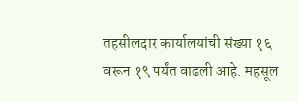तहसीलदार कार्यालयांची संख्या १६ वरून १९ पर्यंत वाढली आहे. महसूल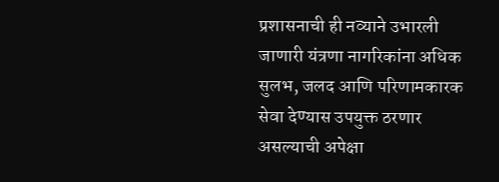प्रशासनाची ही नव्याने उभारली जाणारी यंत्रणा नागरिकांना अधिक सुलभ, जलद आणि परिणामकारक सेवा देण्यास उपयुक्त ठरणार असल्याची अपेक्षा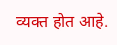व्यक्त होत आहे.